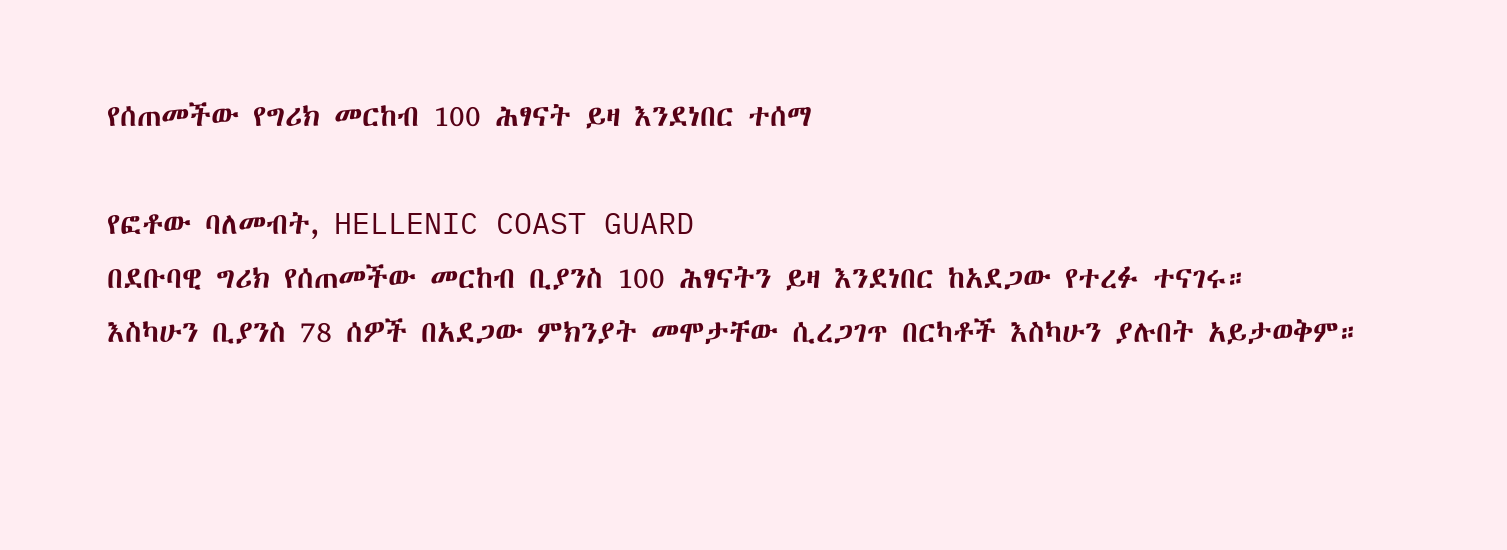የሰጠመችው የግሪክ መርከብ 100 ሕፃናት ይዛ እንደነበር ተሰማ

የፎቶው ባለመብት, HELLENIC COAST GUARD
በደቡባዊ ግሪክ የሰጠመችው መርከብ ቢያንስ 100 ሕፃናትን ይዛ እንደነበር ከአደጋው የተረፉ ተናገሩ።
እስካሁን ቢያንስ 78 ሰዎች በአደጋው ምክንያት መሞታቸው ሲረጋገጥ በርካቶች እስካሁን ያሉበት አይታወቅም።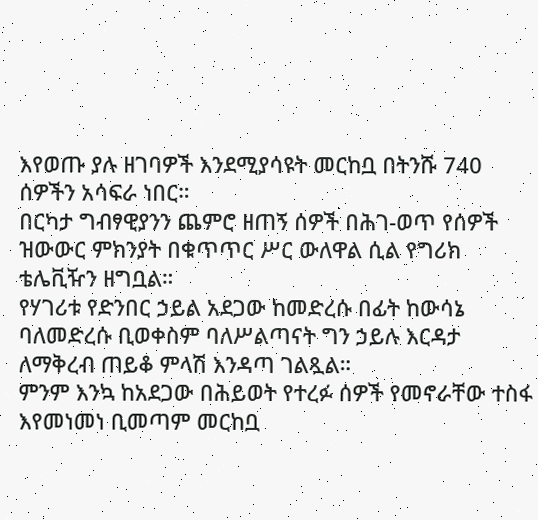እየወጡ ያሉ ዘገባዎች እንደሚያሳዩት መርከቧ በትንሹ 740 ሰዎችን አሳፍራ ነበር።
በርካታ ግብፃዊያንን ጨምሮ ዘጠኝ ሰዎች በሕገ-ወጥ የሰዎች ዝውውር ምክንያት በቁጥጥር ሥር ውለዋል ሲል የግሪክ ቴሌቪዥን ዘግቧል።
የሃገሪቱ የድንበር ኃይል አደጋው ከመድረሱ በፊት ከውሳኔ ባለመድረሱ ቢወቀስም ባለሥልጣናት ግን ኃይሉ እርዳታ ለማቅረብ ጠይቆ ምላሽ እንዳጣ ገልጿል።
ምንም እንኳ ከአደጋው በሕይወት የተረፉ ሰዎች የመኖራቸው ተስፋ እየመነመነ ቢመጣም መርከቧ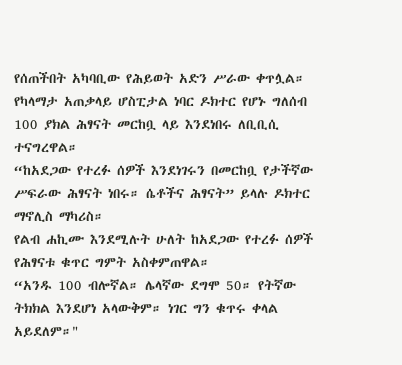የሰጠችበት አካባቢው የሕይወት አድን ሥራው ቀጥሏል።
የካላማታ አጠቃላይ ሆስፒታል ነባር ዶክተር የሆኑ ግለሰብ 100 ያክል ሕፃናት መርከቧ ላይ እንደነበሩ ለቢቢሲ ተናግረዋል።
“ከአደጋው የተረፉ ሰዎች እንደነገሩን በመርከቧ የታችኛው ሥፍራው ሕፃናት ነበሩ። ሴቶችና ሕፃናት” ይላሉ ዶክተር ማኖሊስ ማካሪስ።
የልብ ሐኪሙ እንደሚሉት ሁለት ከአደጋው የተረፉ ሰዎች የሕፃናቱ ቁጥር ግምት አስቀምጠዋል።
“አንዱ 100 ብሎኛል። ሌላኛው ደግሞ 50። የትኛው ትክክል እንደሆነ አላውቅም። ነገር ግን ቁጥሩ ቀላል አይደለም።"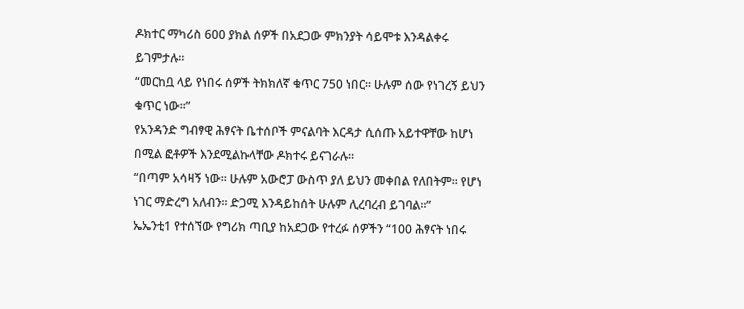ዶክተር ማካሪስ 600 ያክል ሰዎች በአደጋው ምክንያት ሳይሞቱ እንዳልቀሩ ይገምታሉ።
“መርከቧ ላይ የነበሩ ሰዎች ትክክለኛ ቁጥር 750 ነበር። ሁሉም ሰው የነገረኝ ይህን ቁጥር ነው።”
የአንዳንድ ግብፃዊ ሕፃናት ቤተሰቦች ምናልባት እርዳታ ሲሰጡ አይተዋቸው ከሆነ በሚል ፎቶዎች እንደሚልኩላቸው ዶክተሩ ይናገራሉ።
“በጣም አሳዛኝ ነው። ሁሉም አውሮፓ ውስጥ ያለ ይህን መቀበል የለበትም። የሆነ ነገር ማድረግ አለብን። ድጋሚ እንዳይከሰት ሁሉም ሊረባረብ ይገባል።”
ኤኤንቲ1 የተሰኘው የግሪክ ጣቢያ ከአደጋው የተረፉ ሰዎችን “100 ሕፃናት ነበሩ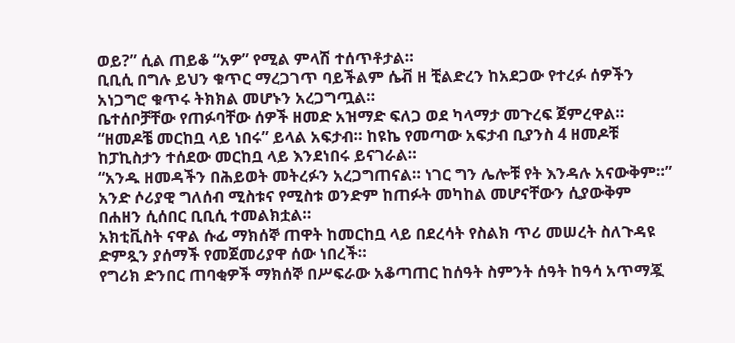ወይ?” ሲል ጠይቆ “አዎ” የሚል ምላሽ ተሰጥቶታል።
ቢቢሲ በግሉ ይህን ቁጥር ማረጋገጥ ባይችልም ሴቭ ዘ ቺልድረን ከአደጋው የተረፉ ሰዎችን አነጋግሮ ቁጥሩ ትክክል መሆኑን አረጋግጧል።
ቤተሰቦቻቸው የጠፉባቸው ሰዎች ዘመድ አዝማድ ፍለጋ ወደ ካላማታ መጉረፍ ጀምረዋል።
“ዘመዶቼ መርከቧ ላይ ነበሩ” ይላል አፍታብ። ከዩኬ የመጣው አፍታብ ቢያንስ 4 ዘመዶቹ ከፓኪስታን ተሰደው መርከቧ ላይ እንደነበሩ ይናገራል።
“አንዱ ዘመዳችን በሕይወት መትረፉን አረጋግጠናል። ነገር ግን ሌሎቹ የት እንዳሉ አናውቅም።”
አንድ ሶሪያዊ ግለሰብ ሚስቱና የሚስቱ ወንድም ከጠፉት መካከል መሆናቸውን ሲያውቅም በሐዘን ሲሰበር ቢቢሲ ተመልክቷል።
አክቲቪስት ናዋል ሱፊ ማክሰኞ ጠዋት ከመርከቧ ላይ በደረሳት የስልክ ጥሪ መሠረት ስለጉዳዩ ድምጿን ያሰማች የመጀመሪያዋ ሰው ነበረች።
የግሪክ ድንበር ጠባቂዎች ማክሰኞ በሥፍራው አቆጣጠር ከሰዓት ስምንት ሰዓት ከዓሳ አጥማጇ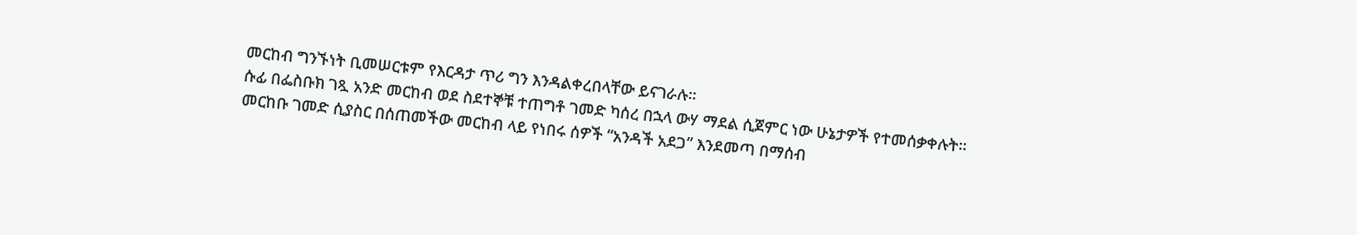መርከብ ግንኙነት ቢመሠርቱም የእርዳታ ጥሪ ግን እንዳልቀረበላቸው ይናገራሉ።
ሱፊ በፌስቡክ ገጿ አንድ መርከብ ወደ ስደተኞቹ ተጠግቶ ገመድ ካሰረ በኋላ ውሃ ማደል ሲጀምር ነው ሁኔታዎች የተመሰቃቀሉት።
መርከቡ ገመድ ሲያስር በሰጠመችው መርከብ ላይ የነበሩ ሰዎች “አንዳች አደጋ” እንደመጣ በማሰብ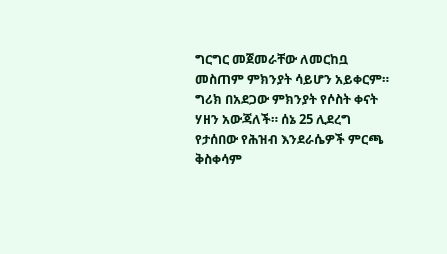ግርግር መጀመራቸው ለመርከቧ መስጠም ምክንያት ሳይሆን አይቀርም።
ግሪክ በአደጋው ምክንያት የሶስት ቀናት ሃዘን አውጃለች። ሰኔ 25 ሊደረግ የታሰበው የሕዝብ እንደራሴዎች ምርጫ ቅስቀሳም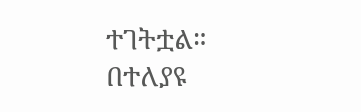ተገትቷል።
በተለያዩ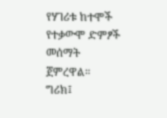የሃገሪቱ ከተሞች የተቃውሞ ድምፆች መሰማት ጀምረዋል።
ግሪክ፤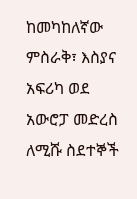ከመካከለኛው ምስራቅ፣ እስያና አፍሪካ ወደ አውሮፓ መድረስ ለሚሹ ስደተኞች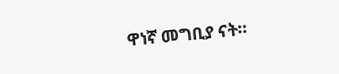ዋነኛ መግቢያ ናት።